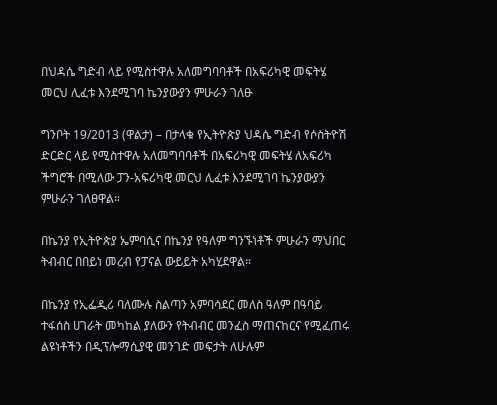በህዳሴ ግድብ ላይ የሚስተዋሉ አለመግባባቶች በአፍሪካዊ መፍትሄ መርህ ሊፈቱ እንደሚገባ ኬንያውያን ምሁራን ገለፁ

ግንቦት 19/2013 (ዋልታ) – በታላቁ የኢትዮጵያ ህዳሴ ግድብ የሶስትዮሽ ድርድር ላይ የሚስተዋሉ አለመግባባቶች በአፍሪካዊ መፍትሄ ለአፍሪካ ችግሮች በሚለው ፓን-አፍሪካዊ መርህ ሊፈቱ እንደሚገባ ኬንያውያን ምሁራን ገለፀዋል።

በኬንያ የኢትዮጵያ ኤምባሲና በኬንያ የዓለም ግንኙነቶች ምሁራን ማህበር ትብብር በበይነ መረብ የፓናል ውይይት አካሂደዋል፡፡

በኬንያ የኢፌዲሪ ባለሙሉ ስልጣን አምባሳደር መለስ ዓለም በዓባይ ተፋሰስ ሀገራት መካከል ያለውን የትብብር መንፈስ ማጠናከርና የሚፈጠሩ ልዩነቶችን በዲፕሎማሲያዊ መንገድ መፍታት ለሁሉም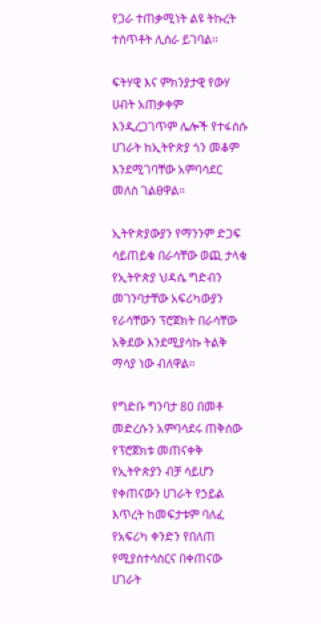የጋራ ተጠቃሚነት ልዩ ትኩረት ተሰጥቶት ሊሰራ ይገባል፡፡

ፍትሃዊ እና ምክንያታዊ የውሃ ሀብት አጠቃቀም እንዲረጋገጥም ሌሎች የተፋሰሱ ሀገራት ከኢትዮጵያ ጎን መቆም እንደሚገባቸው አምባሳደር መለስ ገልፀዋል።

ኢትዮጵያውያን የማንንም ድጋፍ ሳይጠይቁ በራሳቸው ወጪ ታላቁ የኢትዮጵያ ህዳሴ ግድብን መገንባታቸው አፍሪካውያን የራሳቸውን ፕሮጀክት በራሳቸው አቅደው እንደሚያሳኩ ትልቅ ማሳያ ነው ብለዋል።

የግድቡ ግንባታ 80 በመቶ መድረሱን አምባሳደሩ ጠቅሰው የፕሮጀክቱ መጠናቀቅ የኢትዮጵያን ብቻ ሳይሆን የቀጠናውን ሀገራት የኃይል እጥረት ከመፍታቱም ባለፈ የአፍሪካ ቀንድን የበለጠ የሚያሰተሳስርና በቀጠናው ሀገራት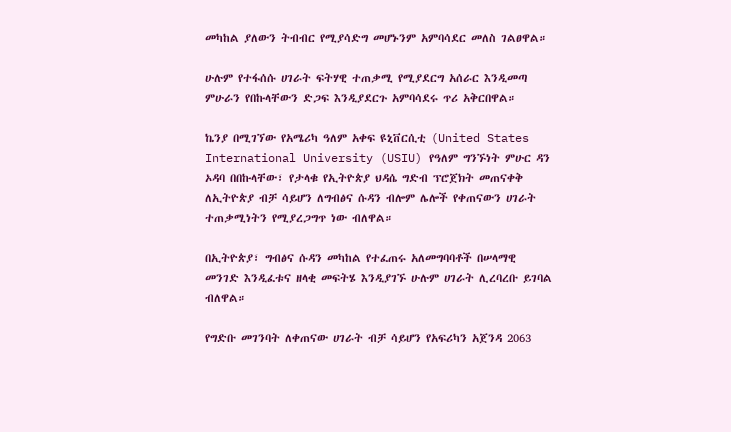መካከል ያለውን ትብብር የሚያሳድግ መሆኑንም አምባሳደር መለስ ገልፀዋል።

ሁሉም የተፋሰሱ ሀገራት ፍትሃዊ ተጠቃሚ የሚያደርግ አሰራር እንዲመጣ ምሁራን የበኩላቸውን ድጋፍ እንዲያደርጉ አምባሳደሩ ጥሪ አቅርበዋል።

ኬንያ በሚገኘው የአሜሪካ ዓለም አቀፍ ዩኒቨርሲቲ (United States International University (USIU) የዓለም ግንኙነት ምሁር ዳን ኦዳባ በበኩላቸው፣ የታላቁ የኢትዮጵያ ህዳሴ ግድብ ፕሮጀክት መጠናቀቅ ለኢትዮጵያ ብቻ ሳይሆን ለግብፅና ሱዳን ብሎም ሌሎች የቀጠናውን ሀገራት ተጠቃሚነትን የሚያረጋግጥ ነው ብለዋል።

በኢትዮጵያ፣ ግብፅና ሱዳን መካከል የተፈጠሩ አለመግባባቶች በሠላማዊ መንገድ እንዲፈቱና ዘላቂ መፍትሄ እንዲያገኙ ሁሉም ሀገራት ሊረባረቡ ይገባል ብለዋል።

የግድቡ መገንባት ለቀጠናው ሀገራት ብቻ ሳይሆን የአፍሪካን አጀንዳ 2063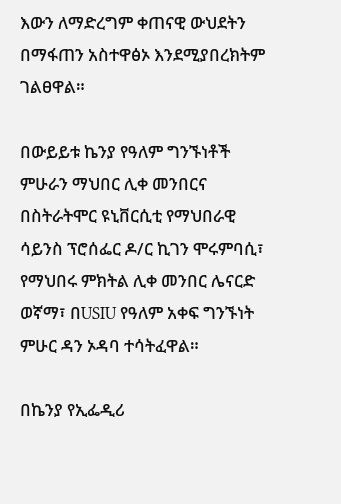እውን ለማድረግም ቀጠናዊ ውህደትን በማፋጠን አስተዋፅኦ እንደሚያበረክትም ገልፀዋል።

በውይይቱ ኬንያ የዓለም ግንኙነቶች ምሁራን ማህበር ሊቀ መንበርና በስትራትሞር ዩኒቨርሲቲ የማህበራዊ ሳይንስ ፕሮሰፌር ዶ/ር ኪገን ሞሩምባሲ፣ የማህበሩ ምክትል ሊቀ መንበር ሌናርድ ወኛማ፣ በUSIU የዓለም አቀፍ ግንኙነት ምሁር ዳን ኦዳባ ተሳትፈዋል።

በኬንያ የኢፌዲሪ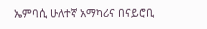ኤምባሲ ሁለተኛ አማካሪና በናይሮቢ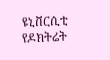ዩኒቨርሲቲ የዶክትሬት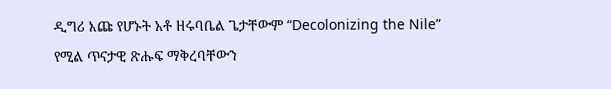ዲግሪ እጩ የሆኑት አቶ ዘሩባቤል ጌታቸውም “Decolonizing the Nile” የሚል ጥናታዊ ጽሑፍ ማቅረባቸውን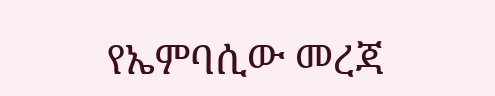የኤምባሲው መረጃ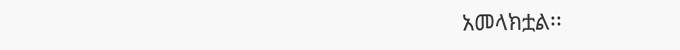አመላክቷል፡፡